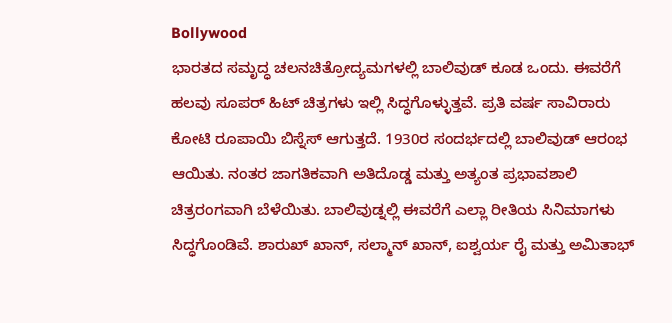Bollywood
ಭಾರತದ ಸಮೃದ್ಧ ಚಲನಚಿತ್ರೋದ್ಯಮಗಳಲ್ಲಿ ಬಾಲಿವುಡ್ ಕೂಡ ಒಂದು. ಈವರೆಗೆ ಹಲವು ಸೂಪರ್ ಹಿಟ್ ಚಿತ್ರಗಳು ಇಲ್ಲಿ ಸಿದ್ಧಗೊಳ್ಳುತ್ತವೆ. ಪ್ರತಿ ವರ್ಷ ಸಾವಿರಾರು ಕೋಟಿ ರೂಪಾಯಿ ಬಿಸ್ನೆಸ್ ಆಗುತ್ತದೆ. 1930ರ ಸಂದರ್ಭದಲ್ಲಿ ಬಾಲಿವುಡ್ ಆರಂಭ ಆಯಿತು. ನಂತರ ಜಾಗತಿಕವಾಗಿ ಅತಿದೊಡ್ಡ ಮತ್ತು ಅತ್ಯಂತ ಪ್ರಭಾವಶಾಲಿ ಚಿತ್ರರಂಗವಾಗಿ ಬೆಳೆಯಿತು. ಬಾಲಿವುಡ್ನಲ್ಲಿ ಈವರೆಗೆ ಎಲ್ಲಾ ರೀತಿಯ ಸಿನಿಮಾಗಳು ಸಿದ್ಧಗೊಂಡಿವೆ. ಶಾರುಖ್ ಖಾನ್, ಸಲ್ಮಾನ್ ಖಾನ್, ಐಶ್ವರ್ಯ ರೈ ಮತ್ತು ಅಮಿತಾಭ್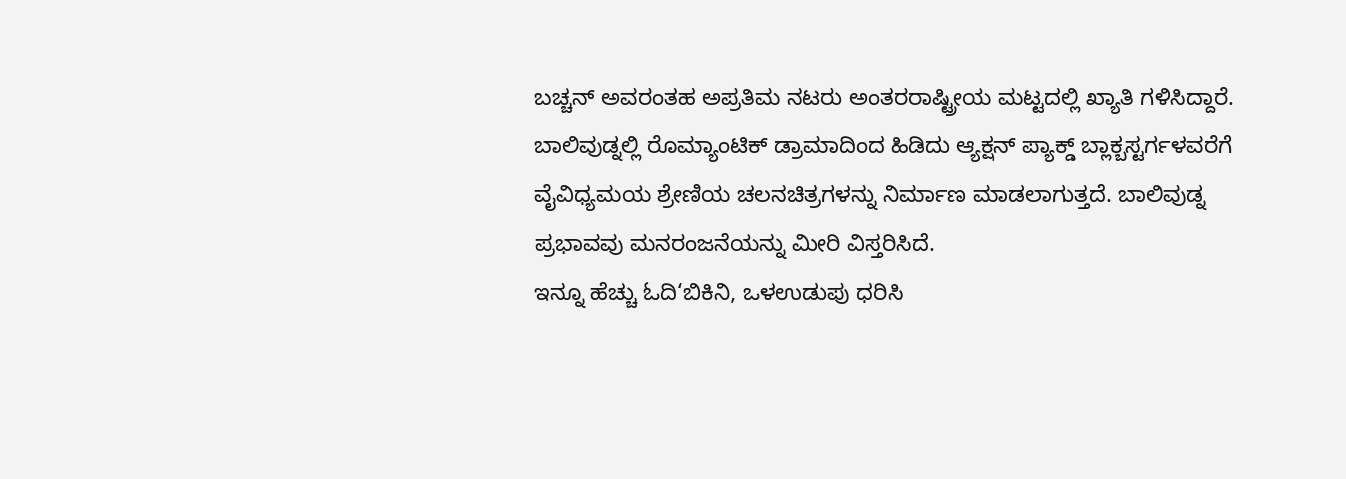ಬಚ್ಚನ್ ಅವರಂತಹ ಅಪ್ರತಿಮ ನಟರು ಅಂತರರಾಷ್ಟ್ರೀಯ ಮಟ್ಟದಲ್ಲಿ ಖ್ಯಾತಿ ಗಳಿಸಿದ್ದಾರೆ. ಬಾಲಿವುಡ್ನಲ್ಲಿ ರೊಮ್ಯಾಂಟಿಕ್ ಡ್ರಾಮಾದಿಂದ ಹಿಡಿದು ಆ್ಯಕ್ಷನ್ ಪ್ಯಾಕ್ಡ್ ಬ್ಲಾಕ್ಬಸ್ಟರ್ಗಳವರೆಗೆ ವೈವಿಧ್ಯಮಯ ಶ್ರೇಣಿಯ ಚಲನಚಿತ್ರಗಳನ್ನು ನಿರ್ಮಾಣ ಮಾಡಲಾಗುತ್ತದೆ. ಬಾಲಿವುಡ್ನ ಪ್ರಭಾವವು ಮನರಂಜನೆಯನ್ನು ಮೀರಿ ವಿಸ್ತರಿಸಿದೆ.
ಇನ್ನೂ ಹೆಚ್ಚು ಓದಿ‘ಬಿಕಿನಿ, ಒಳಉಡುಪು ಧರಿಸಿ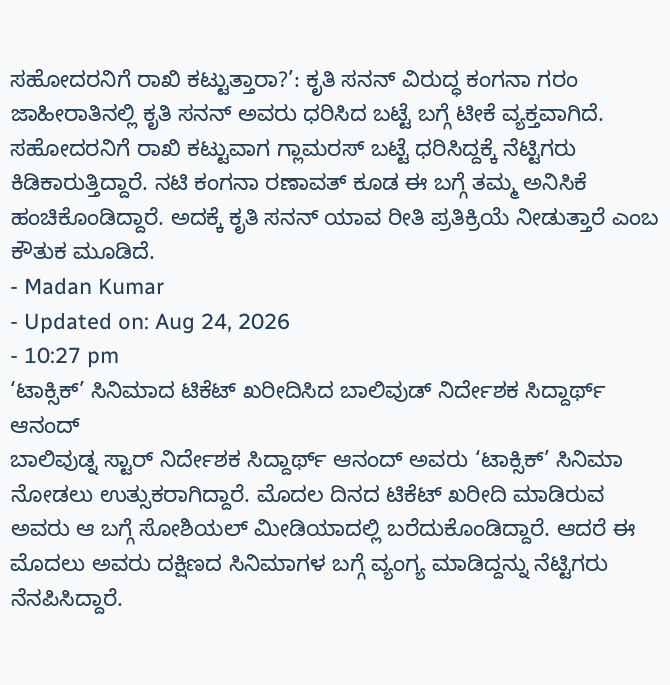ಸಹೋದರನಿಗೆ ರಾಖಿ ಕಟ್ಟುತ್ತಾರಾ?’: ಕೃತಿ ಸನನ್ ವಿರುದ್ಧ ಕಂಗನಾ ಗರಂ
ಜಾಹೀರಾತಿನಲ್ಲಿ ಕೃತಿ ಸನನ್ ಅವರು ಧರಿಸಿದ ಬಟ್ಟೆ ಬಗ್ಗೆ ಟೀಕೆ ವ್ಯಕ್ತವಾಗಿದೆ. ಸಹೋದರನಿಗೆ ರಾಖಿ ಕಟ್ಟುವಾಗ ಗ್ಲಾಮರಸ್ ಬಟ್ಟೆ ಧರಿಸಿದ್ದಕ್ಕೆ ನೆಟ್ಟಿಗರು ಕಿಡಿಕಾರುತ್ತಿದ್ದಾರೆ. ನಟಿ ಕಂಗನಾ ರಣಾವತ್ ಕೂಡ ಈ ಬಗ್ಗೆ ತಮ್ಮ ಅನಿಸಿಕೆ ಹಂಚಿಕೊಂಡಿದ್ದಾರೆ. ಅದಕ್ಕೆ ಕೃತಿ ಸನನ್ ಯಾವ ರೀತಿ ಪ್ರತಿಕ್ರಿಯೆ ನೀಡುತ್ತಾರೆ ಎಂಬ ಕೌತುಕ ಮೂಡಿದೆ.
- Madan Kumar
- Updated on: Aug 24, 2026
- 10:27 pm
‘ಟಾಕ್ಸಿಕ್’ ಸಿನಿಮಾದ ಟಿಕೆಟ್ ಖರೀದಿಸಿದ ಬಾಲಿವುಡ್ ನಿರ್ದೇಶಕ ಸಿದ್ದಾರ್ಥ್ ಆನಂದ್
ಬಾಲಿವುಡ್ನ ಸ್ಟಾರ್ ನಿರ್ದೇಶಕ ಸಿದ್ದಾರ್ಥ್ ಆನಂದ್ ಅವರು ‘ಟಾಕ್ಸಿಕ್’ ಸಿನಿಮಾ ನೋಡಲು ಉತ್ಸುಕರಾಗಿದ್ದಾರೆ. ಮೊದಲ ದಿನದ ಟಿಕೆಟ್ ಖರೀದಿ ಮಾಡಿರುವ ಅವರು ಆ ಬಗ್ಗೆ ಸೋಶಿಯಲ್ ಮೀಡಿಯಾದಲ್ಲಿ ಬರೆದುಕೊಂಡಿದ್ದಾರೆ. ಆದರೆ ಈ ಮೊದಲು ಅವರು ದಕ್ಷಿಣದ ಸಿನಿಮಾಗಳ ಬಗ್ಗೆ ವ್ಯಂಗ್ಯ ಮಾಡಿದ್ದನ್ನು ನೆಟ್ಟಿಗರು ನೆನಪಿಸಿದ್ದಾರೆ.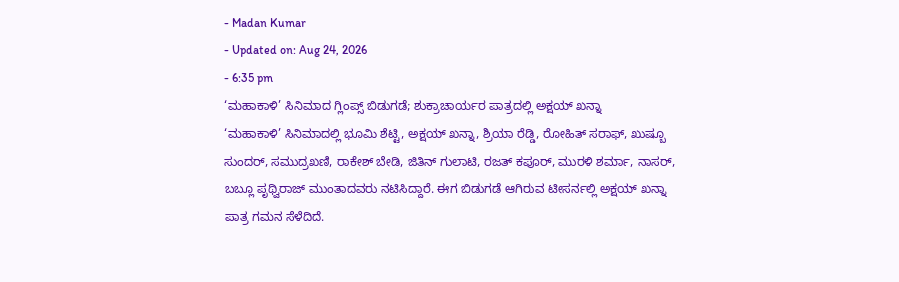- Madan Kumar
- Updated on: Aug 24, 2026
- 6:35 pm
‘ಮಹಾಕಾಳಿ’ ಸಿನಿಮಾದ ಗ್ಲಿಂಪ್ಸ್ ಬಿಡುಗಡೆ; ಶುಕ್ರಾಚಾರ್ಯರ ಪಾತ್ರದಲ್ಲಿ ಅಕ್ಷಯ್ ಖನ್ನಾ
‘ಮಹಾಕಾಳಿ’ ಸಿನಿಮಾದಲ್ಲಿ ಭೂಮಿ ಶೆಟ್ಟಿ, ಅಕ್ಷಯ್ ಖನ್ನಾ, ಶ್ರಿಯಾ ರೆಡ್ಡಿ, ರೋಹಿತ್ ಸರಾಫ್, ಖುಷ್ಬೂ ಸುಂದರ್, ಸಮುದ್ರಖಣಿ, ರಾಕೇಶ್ ಬೇಡಿ, ಜಿತಿನ್ ಗುಲಾಟಿ, ರಜತ್ ಕಪೂರ್, ಮುರಳಿ ಶರ್ಮಾ, ನಾಸರ್, ಬಬ್ಲೂ ಪೃಥ್ವಿರಾಜ್ ಮುಂತಾದವರು ನಟಿಸಿದ್ದಾರೆ. ಈಗ ಬಿಡುಗಡೆ ಆಗಿರುವ ಟೀಸರ್ನಲ್ಲಿ ಅಕ್ಷಯ್ ಖನ್ನಾ ಪಾತ್ರ ಗಮನ ಸೆಳೆದಿದೆ.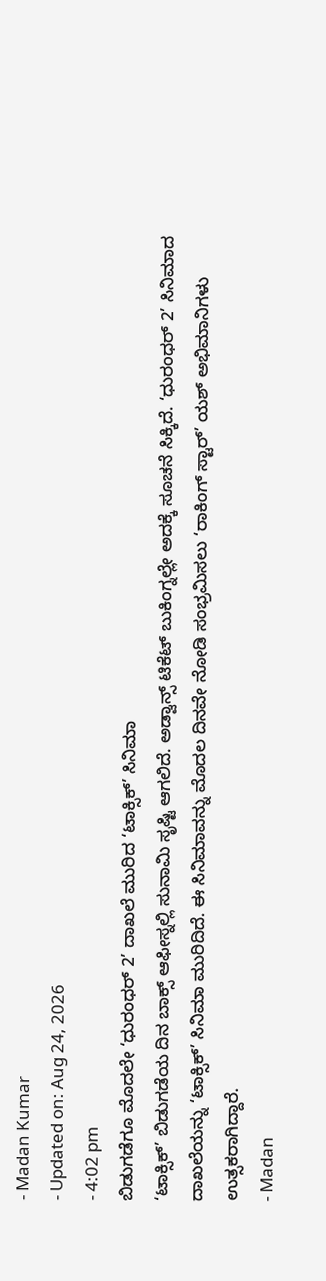- Madan Kumar
- Updated on: Aug 24, 2026
- 4:02 pm
ಬಿಡುಗಡೆಗೂ ಮೊದಲೇ ‘ಧುರಂಧರ್ 2’ ದಾಖಲೆ ಮುರಿದ ‘ಟಾಕ್ಸಿಕ್’ ಸಿನಿಮಾ
‘ಟಾಕ್ಸಿಕ್’ ಬಿಡುಗಡೆಯ ದಿನ ಬಾಕ್ಸ್ ಆಫೀಸ್ನಲ್ಲಿ ಸುನಾಮಿ ಸೃಷ್ಟಿ ಆಗಲಿದೆ. ಅಡ್ವಾನ್ಸ್ ಟಿಕೆಟ್ ಬುಕಿಂಗ್ನಲ್ಲೇ ಅದಕ್ಕೆ ಸೂಚನೆ ಸಿಕ್ಕಿದೆ. ‘ಧುರಂಧರ್ 2’ ಸಿನಿಮಾದ ದಾಖಲೆಯನ್ನು ‘ಟಾಕ್ಸಿಕ್’ ಸಿನಿಮಾ ಮುರಿದಿದೆ. ಈ ಸಿನಿಮಾವನ್ನು ಮೊದಲ ದಿನವೇ ನೋಡಿ ಸಂಭ್ರಮಿಸಲು ‘ರಾಕಿಂಗ್ ಸ್ಟಾರ್’ ಯಶ್ ಅಭಿಮಾನಿಗಳು ಉತ್ಸಕರಾಗಿದ್ದಾರೆ.
- Madan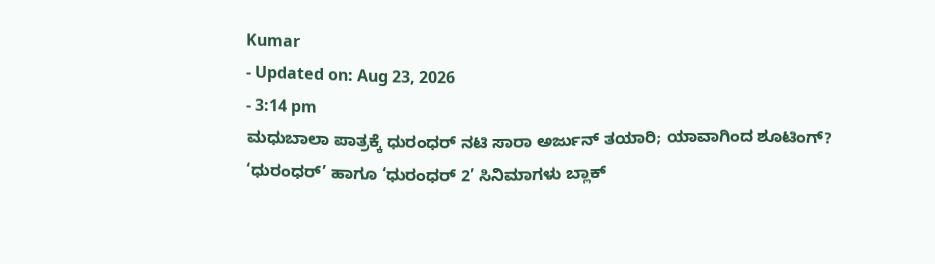Kumar
- Updated on: Aug 23, 2026
- 3:14 pm
ಮಧುಬಾಲಾ ಪಾತ್ರಕ್ಕೆ ಧುರಂಧರ್ ನಟಿ ಸಾರಾ ಅರ್ಜುನ್ ತಯಾರಿ; ಯಾವಾಗಿಂದ ಶೂಟಿಂಗ್?
‘ಧುರಂಧರ್’ ಹಾಗೂ ‘ಧುರಂಧರ್ 2’ ಸಿನಿಮಾಗಳು ಬ್ಲಾಕ್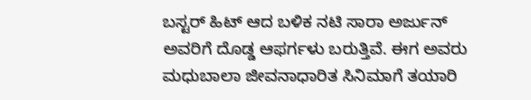ಬಸ್ಟರ್ ಹಿಟ್ ಆದ ಬಳಿಕ ನಟಿ ಸಾರಾ ಅರ್ಜುನ್ ಅವರಿಗೆ ದೊಡ್ಡ ಆಫರ್ಗಳು ಬರುತ್ತಿವೆ. ಈಗ ಅವರು ಮಧುಬಾಲಾ ಜೀವನಾಧಾರಿತ ಸಿನಿಮಾಗೆ ತಯಾರಿ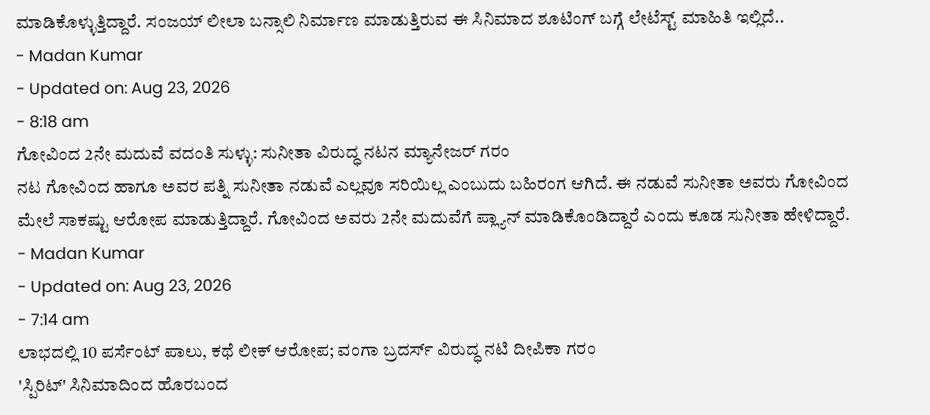ಮಾಡಿಕೊಳ್ಳುತ್ತಿದ್ದಾರೆ. ಸಂಜಯ್ ಲೀಲಾ ಬನ್ಸಾಲಿ ನಿರ್ಮಾಣ ಮಾಡುತ್ತಿರುವ ಈ ಸಿನಿಮಾದ ಶೂಟಿಂಗ್ ಬಗ್ಗೆ ಲೇಟೆಸ್ಟ್ ಮಾಹಿತಿ ಇಲ್ಲಿದೆ..
- Madan Kumar
- Updated on: Aug 23, 2026
- 8:18 am
ಗೋವಿಂದ 2ನೇ ಮದುವೆ ವದಂತಿ ಸುಳ್ಳು: ಸುನೀತಾ ವಿರುದ್ಧ ನಟನ ಮ್ಯಾನೇಜರ್ ಗರಂ
ನಟ ಗೋವಿಂದ ಹಾಗೂ ಅವರ ಪತ್ನಿ ಸುನೀತಾ ನಡುವೆ ಎಲ್ಲವೂ ಸರಿಯಿಲ್ಲ ಎಂಬುದು ಬಹಿರಂಗ ಆಗಿದೆ. ಈ ನಡುವೆ ಸುನೀತಾ ಅವರು ಗೋವಿಂದ ಮೇಲೆ ಸಾಕಷ್ಟು ಆರೋಪ ಮಾಡುತ್ತಿದ್ದಾರೆ. ಗೋವಿಂದ ಅವರು 2ನೇ ಮದುವೆಗೆ ಪ್ಲ್ಯಾನ್ ಮಾಡಿಕೊಂಡಿದ್ದಾರೆ ಎಂದು ಕೂಡ ಸುನೀತಾ ಹೇಳಿದ್ದಾರೆ.
- Madan Kumar
- Updated on: Aug 23, 2026
- 7:14 am
ಲಾಭದಲ್ಲಿ 10 ಪರ್ಸೆಂಟ್ ಪಾಲು, ಕಥೆ ಲೀಕ್ ಆರೋಪ; ವಂಗಾ ಬ್ರದರ್ಸ್ ವಿರುದ್ಧ ನಟಿ ದೀಪಿಕಾ ಗರಂ
'ಸ್ಪಿರಿಟ್' ಸಿನಿಮಾದಿಂದ ಹೊರಬಂದ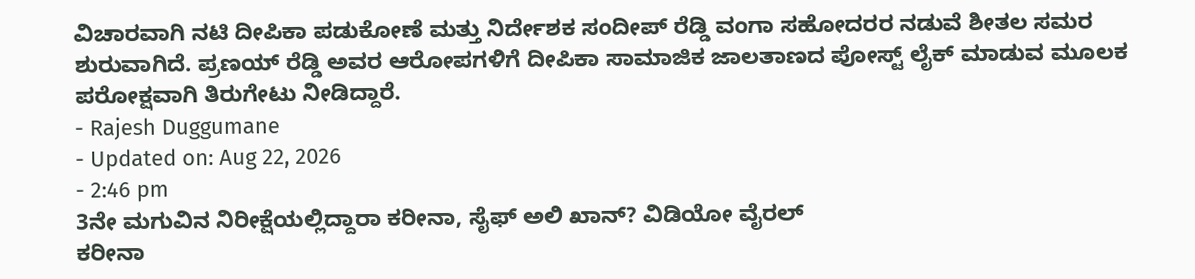ವಿಚಾರವಾಗಿ ನಟಿ ದೀಪಿಕಾ ಪಡುಕೋಣೆ ಮತ್ತು ನಿರ್ದೇಶಕ ಸಂದೀಪ್ ರೆಡ್ಡಿ ವಂಗಾ ಸಹೋದರರ ನಡುವೆ ಶೀತಲ ಸಮರ ಶುರುವಾಗಿದೆ. ಪ್ರಣಯ್ ರೆಡ್ಡಿ ಅವರ ಆರೋಪಗಳಿಗೆ ದೀಪಿಕಾ ಸಾಮಾಜಿಕ ಜಾಲತಾಣದ ಪೋಸ್ಟ್ ಲೈಕ್ ಮಾಡುವ ಮೂಲಕ ಪರೋಕ್ಷವಾಗಿ ತಿರುಗೇಟು ನೀಡಿದ್ದಾರೆ.
- Rajesh Duggumane
- Updated on: Aug 22, 2026
- 2:46 pm
3ನೇ ಮಗುವಿನ ನಿರೀಕ್ಷೆಯಲ್ಲಿದ್ದಾರಾ ಕರೀನಾ, ಸೈಫ್ ಅಲಿ ಖಾನ್? ವಿಡಿಯೋ ವೈರಲ್
ಕರೀನಾ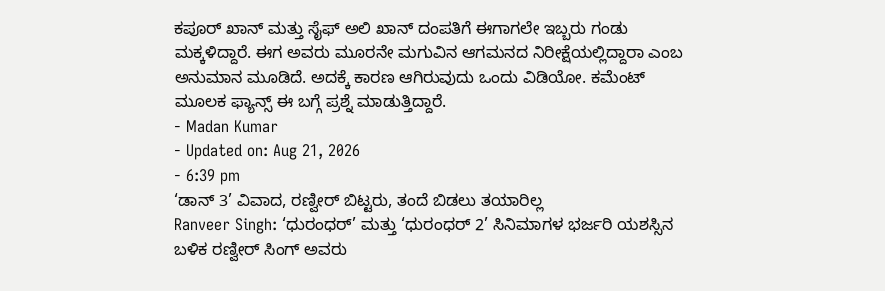ಕಪೂರ್ ಖಾನ್ ಮತ್ತು ಸೈಫ್ ಅಲಿ ಖಾನ್ ದಂಪತಿಗೆ ಈಗಾಗಲೇ ಇಬ್ಬರು ಗಂಡು ಮಕ್ಕಳಿದ್ದಾರೆ. ಈಗ ಅವರು ಮೂರನೇ ಮಗುವಿನ ಆಗಮನದ ನಿರೀಕ್ಷೆಯಲ್ಲಿದ್ದಾರಾ ಎಂಬ ಅನುಮಾನ ಮೂಡಿದೆ. ಅದಕ್ಕೆ ಕಾರಣ ಆಗಿರುವುದು ಒಂದು ವಿಡಿಯೋ. ಕಮೆಂಟ್ ಮೂಲಕ ಫ್ಯಾನ್ಸ್ ಈ ಬಗ್ಗೆ ಪ್ರಶ್ನೆ ಮಾಡುತ್ತಿದ್ದಾರೆ.
- Madan Kumar
- Updated on: Aug 21, 2026
- 6:39 pm
‘ಡಾನ್ 3’ ವಿವಾದ, ರಣ್ವೀರ್ ಬಿಟ್ಟರು, ತಂದೆ ಬಿಡಲು ತಯಾರಿಲ್ಲ
Ranveer Singh: ‘ಧುರಂಧರ್’ ಮತ್ತು ‘ಧುರಂಧರ್ 2’ ಸಿನಿಮಾಗಳ ಭರ್ಜರಿ ಯಶಸ್ಸಿನ ಬಳಿಕ ರಣ್ವೀರ್ ಸಿಂಗ್ ಅವರು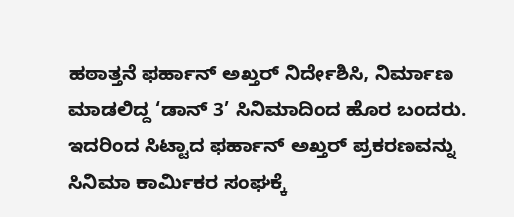ಹಠಾತ್ತನೆ ಫರ್ಹಾನ್ ಅಖ್ತರ್ ನಿರ್ದೇಶಿಸಿ, ನಿರ್ಮಾಣ ಮಾಡಲಿದ್ದ ‘ಡಾನ್ 3’ ಸಿನಿಮಾದಿಂದ ಹೊರ ಬಂದರು. ಇದರಿಂದ ಸಿಟ್ಟಾದ ಫರ್ಹಾನ್ ಅಖ್ತರ್ ಪ್ರಕರಣವನ್ನು ಸಿನಿಮಾ ಕಾರ್ಮಿಕರ ಸಂಘಕ್ಕೆ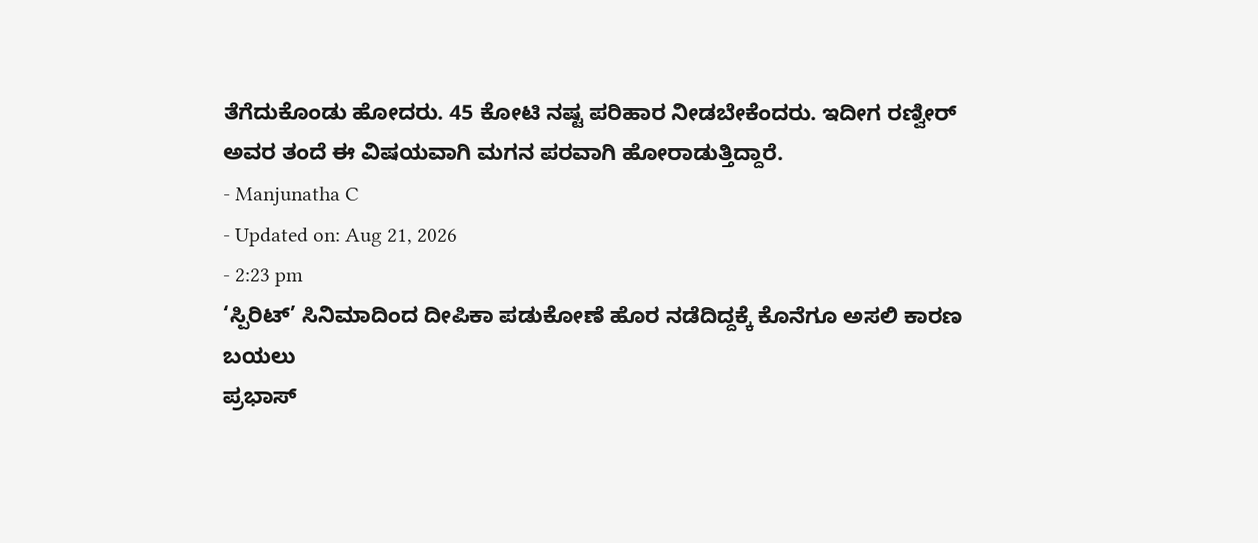ತೆಗೆದುಕೊಂಡು ಹೋದರು. 45 ಕೋಟಿ ನಷ್ಟ ಪರಿಹಾರ ನೀಡಬೇಕೆಂದರು. ಇದೀಗ ರಣ್ವೀರ್ ಅವರ ತಂದೆ ಈ ವಿಷಯವಾಗಿ ಮಗನ ಪರವಾಗಿ ಹೋರಾಡುತ್ತಿದ್ದಾರೆ.
- Manjunatha C
- Updated on: Aug 21, 2026
- 2:23 pm
‘ಸ್ಪಿರಿಟ್’ ಸಿನಿಮಾದಿಂದ ದೀಪಿಕಾ ಪಡುಕೋಣೆ ಹೊರ ನಡೆದಿದ್ದಕ್ಕೆ ಕೊನೆಗೂ ಅಸಲಿ ಕಾರಣ ಬಯಲು
ಪ್ರಭಾಸ್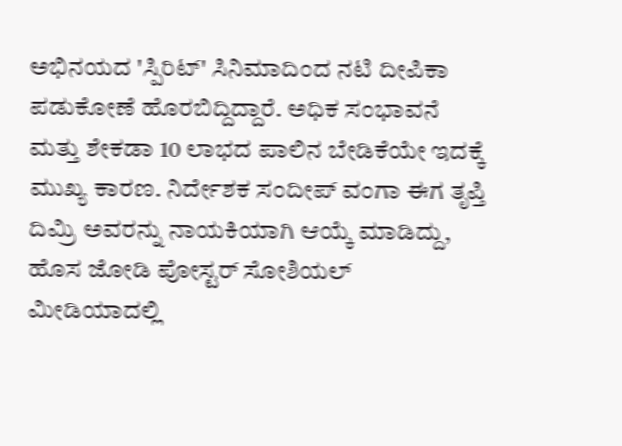ಅಭಿನಯದ 'ಸ್ಪಿರಿಟ್' ಸಿನಿಮಾದಿಂದ ನಟಿ ದೀಪಿಕಾ ಪಡುಕೋಣೆ ಹೊರಬಿದ್ದಿದ್ದಾರೆ. ಅಧಿಕ ಸಂಭಾವನೆ ಮತ್ತು ಶೇಕಡಾ 10 ಲಾಭದ ಪಾಲಿನ ಬೇಡಿಕೆಯೇ ಇದಕ್ಕೆ ಮುಖ್ಯ ಕಾರಣ. ನಿರ್ದೇಶಕ ಸಂದೀಪ್ ವಂಗಾ ಈಗ ತೃಪ್ತಿ ದಿಮ್ರಿ ಅವರನ್ನು ನಾಯಕಿಯಾಗಿ ಆಯ್ಕೆ ಮಾಡಿದ್ದು, ಹೊಸ ಜೋಡಿ ಪೋಸ್ಟರ್ ಸೋಶಿಯಲ್ ಮೀಡಿಯಾದಲ್ಲಿ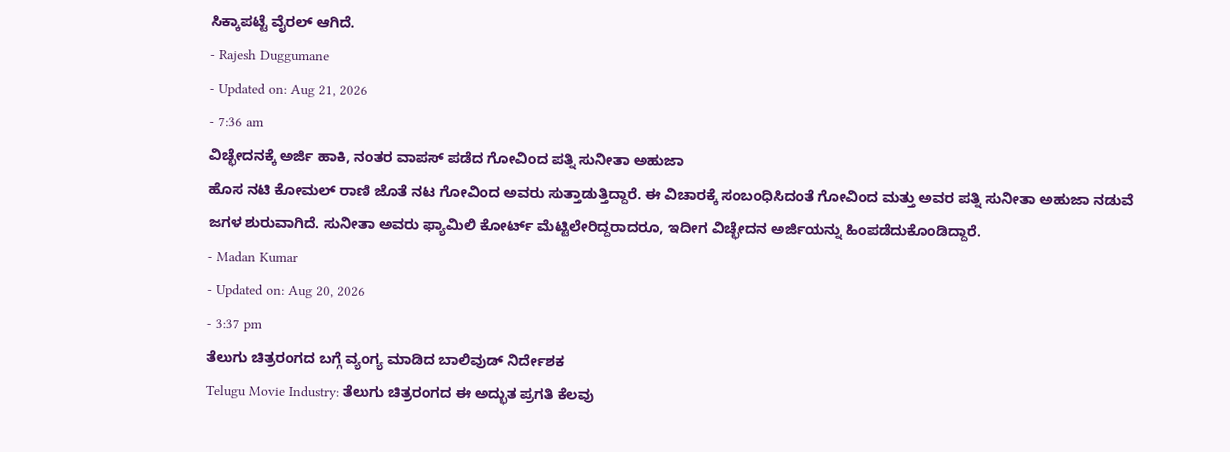ಸಿಕ್ಕಾಪಟ್ಟೆ ವೈರಲ್ ಆಗಿದೆ.
- Rajesh Duggumane
- Updated on: Aug 21, 2026
- 7:36 am
ವಿಚ್ಛೇದನಕ್ಕೆ ಅರ್ಜಿ ಹಾಕಿ, ನಂತರ ವಾಪಸ್ ಪಡೆದ ಗೋವಿಂದ ಪತ್ನಿ ಸುನೀತಾ ಅಹುಜಾ
ಹೊಸ ನಟಿ ಕೋಮಲ್ ರಾಣಿ ಜೊತೆ ನಟ ಗೋವಿಂದ ಅವರು ಸುತ್ತಾಡುತ್ತಿದ್ದಾರೆ. ಈ ವಿಚಾರಕ್ಕೆ ಸಂಬಂಧಿಸಿದಂತೆ ಗೋವಿಂದ ಮತ್ತು ಅವರ ಪತ್ನಿ ಸುನೀತಾ ಅಹುಜಾ ನಡುವೆ ಜಗಳ ಶುರುವಾಗಿದೆ. ಸುನೀತಾ ಅವರು ಫ್ಯಾಮಿಲಿ ಕೋರ್ಟ್ ಮೆಟ್ಟಿಲೇರಿದ್ದರಾದರೂ, ಇದೀಗ ವಿಚ್ಛೇದನ ಅರ್ಜಿಯನ್ನು ಹಿಂಪಡೆದುಕೊಂಡಿದ್ದಾರೆ.
- Madan Kumar
- Updated on: Aug 20, 2026
- 3:37 pm
ತೆಲುಗು ಚಿತ್ರರಂಗದ ಬಗ್ಗೆ ವ್ಯಂಗ್ಯ ಮಾಡಿದ ಬಾಲಿವುಡ್ ನಿರ್ದೇಶಕ
Telugu Movie Industry: ತೆಲುಗು ಚಿತ್ರರಂಗದ ಈ ಅದ್ಭುತ ಪ್ರಗತಿ ಕೆಲವು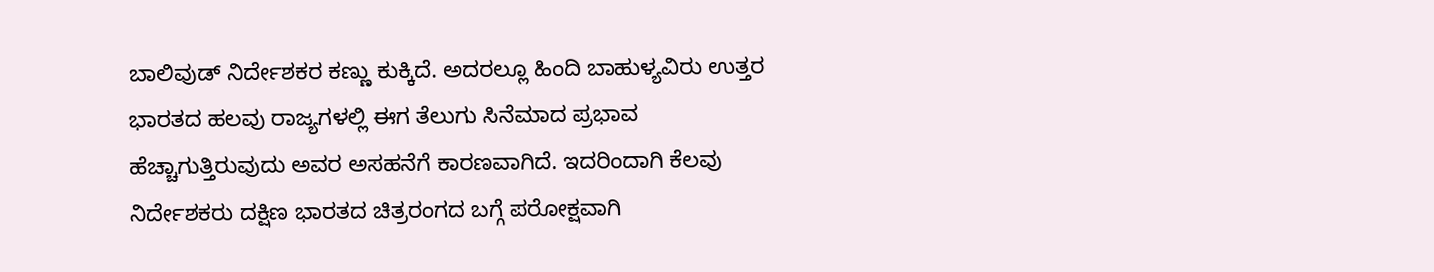ಬಾಲಿವುಡ್ ನಿರ್ದೇಶಕರ ಕಣ್ಣು ಕುಕ್ಕಿದೆ. ಅದರಲ್ಲೂ ಹಿಂದಿ ಬಾಹುಳ್ಯವಿರು ಉತ್ತರ ಭಾರತದ ಹಲವು ರಾಜ್ಯಗಳಲ್ಲಿ ಈಗ ತೆಲುಗು ಸಿನೆಮಾದ ಪ್ರಭಾವ ಹೆಚ್ಚಾಗುತ್ತಿರುವುದು ಅವರ ಅಸಹನೆಗೆ ಕಾರಣವಾಗಿದೆ. ಇದರಿಂದಾಗಿ ಕೆಲವು ನಿರ್ದೇಶಕರು ದಕ್ಷಿಣ ಭಾರತದ ಚಿತ್ರರಂಗದ ಬಗ್ಗೆ ಪರೋಕ್ಷವಾಗಿ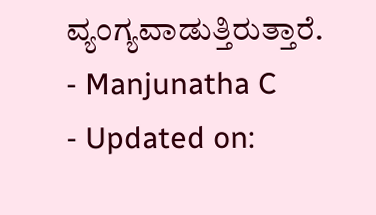ವ್ಯಂಗ್ಯವಾಡುತ್ತಿರುತ್ತಾರೆ.
- Manjunatha C
- Updated on: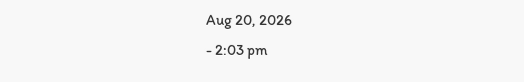Aug 20, 2026
- 2:03 pm